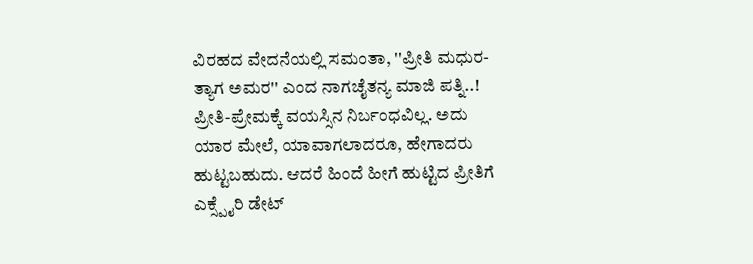ವಿರಹದ ವೇದನೆಯಲ್ಲಿ ಸಮಂತಾ, ''ಪ್ರೀತಿ ಮಧುರ-ತ್ಯಾಗ ಅಮರ'' ಎಂದ ನಾಗಚೈತನ್ಯ ಮಾಜಿ ಪತ್ನಿ..!
ಪ್ರೀತಿ-ಪ್ರೇಮಕ್ಕೆ ವಯಸ್ಸಿನ ನಿರ್ಬಂಧವಿಲ್ಲ. ಅದು ಯಾರ ಮೇಲೆ, ಯಾವಾಗಲಾದರೂ, ಹೇಗಾದರು ಹುಟ್ಟಬಹುದು. ಆದರೆ ಹಿಂದೆ ಹೀಗೆ ಹುಟ್ಟಿದ ಪ್ರೀತಿಗೆ ಎಕ್ಸ್ಪೈರಿ ಡೇಟ್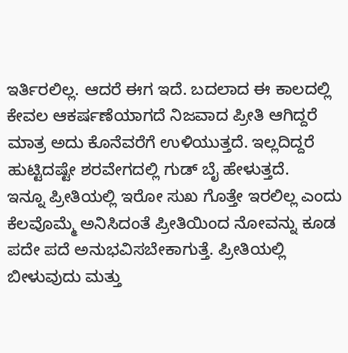ಇರ್ತಿರಲಿಲ್ಲ. ಆದರೆ ಈಗ ಇದೆ. ಬದಲಾದ ಈ ಕಾಲದಲ್ಲಿ ಕೇವಲ ಆಕರ್ಷಣೆಯಾಗದೆ ನಿಜವಾದ ಪ್ರೀತಿ ಆಗಿದ್ದರೆ ಮಾತ್ರ ಅದು ಕೊನೆವರೆಗೆ ಉಳಿಯುತ್ತದೆ. ಇಲ್ಲದಿದ್ದರೆ ಹುಟ್ಟಿದಷ್ಟೇ ಶರವೇಗದಲ್ಲಿ ಗುಡ್ ಬೈ ಹೇಳುತ್ತದೆ.
ಇನ್ನೂ ಪ್ರೀತಿಯಲ್ಲಿ ಇರೋ ಸುಖ ಗೊತ್ತೇ ಇರಲಿಲ್ಲ ಎಂದು ಕೆಲವೊಮ್ಮೆ ಅನಿಸಿದಂತೆ ಪ್ರೀತಿಯಿಂದ ನೋವನ್ನು ಕೂಡ ಪದೇ ಪದೆ ಅನುಭವಿಸಬೇಕಾಗುತ್ತೆ. ಪ್ರೀತಿಯಲ್ಲಿ ಬೀಳುವುದು ಮತ್ತು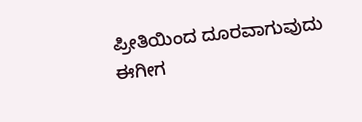ಪ್ರೀತಿಯಿಂದ ದೂರವಾಗುವುದು ಈಗೀಗ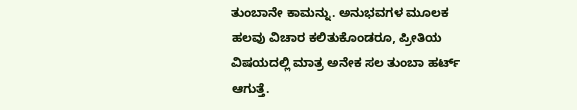ತುಂಬಾನೇ ಕಾಮನ್ನು. ಅನುಭವಗಳ ಮೂಲಕ ಹಲವು ವಿಚಾರ ಕಲಿತುಕೊಂಡರೂ, ಪ್ರೀತಿಯ ವಿಷಯದಲ್ಲಿ ಮಾತ್ರ ಅನೇಕ ಸಲ ತುಂಬಾ ಹರ್ಟ್ ಆಗುತ್ತೆ.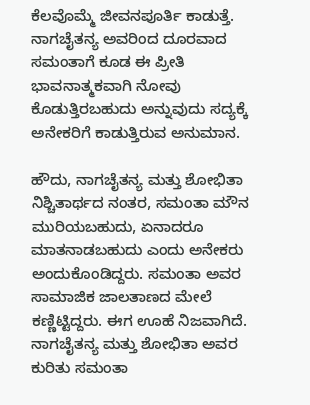ಕೆಲವೊಮ್ಮೆ ಜೀವನಪೂರ್ತಿ ಕಾಡುತ್ತೆ. ನಾಗಚೈತನ್ಯ ಅವರಿಂದ ದೂರವಾದ ಸಮಂತಾಗೆ ಕೂಡ ಈ ಪ್ರೀತಿ ಭಾವನಾತ್ಮಕವಾಗಿ ನೋವು ಕೊಡುತ್ತಿರಬಹುದು ಅನ್ನುವುದು ಸದ್ಯಕ್ಕೆ ಅನೇಕರಿಗೆ ಕಾಡುತ್ತಿರುವ ಅನುಮಾನ.

ಹೌದು, ನಾಗಚೈತನ್ಯ ಮತ್ತು ಶೋಭಿತಾ ನಿಶ್ಚಿತಾರ್ಥದ ನಂತರ, ಸಮಂತಾ ಮೌನ ಮುರಿಯಬಹುದು, ಏನಾದರೂ ಮಾತನಾಡಬಹುದು ಎಂದು ಅನೇಕರು ಅಂದುಕೊಂಡಿದ್ದರು. ಸಮಂತಾ ಅವರ ಸಾಮಾಜಿಕ ಜಾಲತಾಣದ ಮೇಲೆ ಕಣ್ಣಿಟ್ಟಿದ್ದರು. ಈಗ ಊಹೆ ನಿಜವಾಗಿದೆ. ನಾಗಚೈತನ್ಯ ಮತ್ತು ಶೋಭಿತಾ ಅವರ ಕುರಿತು ಸಮಂತಾ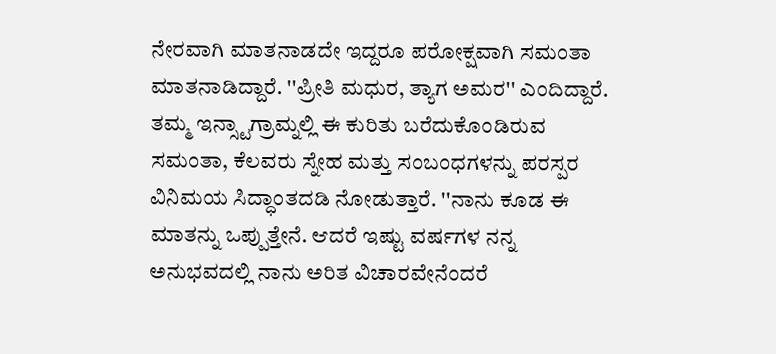ನೇರವಾಗಿ ಮಾತನಾಡದೇ ಇದ್ದರೂ ಪರೋಕ್ಷವಾಗಿ ಸಮಂತಾ ಮಾತನಾಡಿದ್ದಾರೆ. ''ಪ್ರೀತಿ ಮಧುರ, ತ್ಯಾಗ ಅಮರ'' ಎಂದಿದ್ದಾರೆ.
ತಮ್ಮ ಇನ್ಸ್ಟಾಗ್ರಾಮ್ನಲ್ಲಿ ಈ ಕುರಿತು ಬರೆದುಕೊಂಡಿರುವ ಸಮಂತಾ, ಕೆಲವರು ಸ್ನೇಹ ಮತ್ತು ಸಂಬಂಧಗಳನ್ನು ಪರಸ್ಪರ ವಿನಿಮಯ ಸಿದ್ಧಾಂತದಡಿ ನೋಡುತ್ತಾರೆ. ''ನಾನು ಕೂಡ ಈ ಮಾತನ್ನು ಒಪ್ಪುತ್ತೇನೆ. ಆದರೆ ಇಷ್ಟು ವರ್ಷಗಳ ನನ್ನ ಅನುಭವದಲ್ಲಿ ನಾನು ಅರಿತ ವಿಚಾರವೇನೆಂದರೆ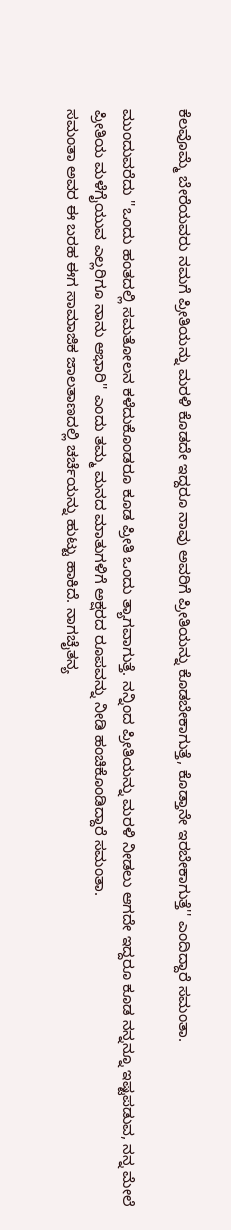ಕೆಲವೊಮ್ಮೆ ಬೇರೆಯವರು ನಮಗೆ ಪ್ರೀತಿಯನ್ನು ಮರಳಿ ಕೊಡದೇ ಇದ್ದರೂ ನಾವು ಅವರಿಗೆ ಪ್ರೀತಿಯನ್ನು ಕೊಡಬೇಕಾಗುತ್ತೆ, ಕೊಡ್ತಾನೇ ಇರಬೇಕಾಗುತ್ತೆ'' ಎಂದಿದ್ದಾರೆ ಸಮಂತಾ.

ಮುಂದುವರೆದು ''ಒಂದು ಹಂತದಲ್ಲಿ ಸಮತೋಲನ ಕಳೆದುಕೊಂಡರೂ ಕೂಡ ಪ್ರೀತಿ ಒಂದು ತ್ಯಾಗವಾಗುತ್ತೆ. ನನ್ನಿಂದ ಪ್ರೀತಿಯನ್ನು ಮರಳಿ ನೀಡಲು ಆಗದೇ ಇದ್ದರೂ ಕೂಡ ನನ್ನನ್ನೂ ಇಷ್ಟಪಡುವ, ನನ್ನ ಮೇಲೆ ಪ್ರೀತಿಯ ಮಳೆಗೈಯುವ ಎಲ್ಲರಿಗೂ ನಾನು ಆಭಾರಿ'' ಎಂದು ತಮ್ಮ ಮನದ ಮಾತುಗಳಿಗೆ ಅಕ್ಷರದ ರೂಪವನ್ನು ನೀಡಿ ಹಂಚಿಕೊಂಡಿದ್ದಾರೆ ಸಮಂತಾ.
ಸಮಂತಾ ಅವರ ಈ ಬರಹ ಈಗ ಸಾಮಾಜಿಕ ಜಾಲತಾಣದಲ್ಲಿ ಚರ್ಚೆಯನ್ನು ಹುಟ್ಟು ಹಾಕಿದೆ. ನಾಗಚೈತನ್ಯ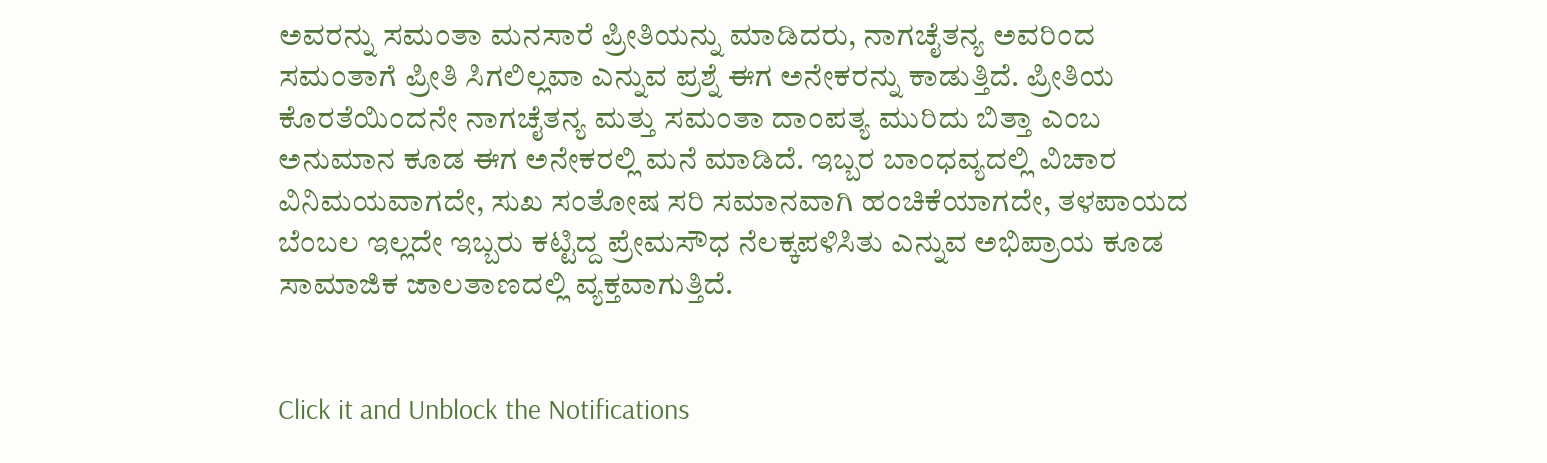ಅವರನ್ನು ಸಮಂತಾ ಮನಸಾರೆ ಪ್ರೀತಿಯನ್ನು ಮಾಡಿದರು, ನಾಗಚೈತನ್ಯ ಅವರಿಂದ ಸಮಂತಾಗೆ ಪ್ರೀತಿ ಸಿಗಲಿಲ್ಲವಾ ಎನ್ನುವ ಪ್ರಶ್ನೆ ಈಗ ಅನೇಕರನ್ನು ಕಾಡುತ್ತಿದೆ. ಪ್ರೀತಿಯ ಕೊರತೆಯಿಂದನೇ ನಾಗಚೈತನ್ಯ ಮತ್ತು ಸಮಂತಾ ದಾಂಪತ್ಯ ಮುರಿದು ಬಿತ್ತಾ ಎಂಬ ಅನುಮಾನ ಕೂಡ ಈಗ ಅನೇಕರಲ್ಲಿ ಮನೆ ಮಾಡಿದೆ. ಇಬ್ಬರ ಬಾಂಧವ್ಯದಲ್ಲಿ ವಿಚಾರ ವಿನಿಮಯವಾಗದೇ, ಸುಖ ಸಂತೋಷ ಸರಿ ಸಮಾನವಾಗಿ ಹಂಚಿಕೆಯಾಗದೇ, ತಳಪಾಯದ ಬೆಂಬಲ ಇಲ್ಲದೇ ಇಬ್ಬರು ಕಟ್ಟಿದ್ದ ಪ್ರೇಮಸೌಧ ನೆಲಕ್ಕಪಳಿಸಿತು ಎನ್ನುವ ಅಭಿಪ್ರಾಯ ಕೂಡ ಸಾಮಾಜಿಕ ಜಾಲತಾಣದಲ್ಲಿ ವ್ಯಕ್ತವಾಗುತ್ತಿದೆ.


Click it and Unblock the Notifications